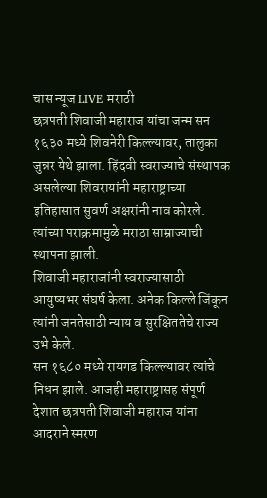चास न्यूज LIVE मराठी
छत्रपती शिवाजी महाराज यांचा जन्म सन १६३० मध्ये शिवनेरी किल्ल्यावर, तालुका जुन्नर येथे झाला. हिंदवी स्वराज्याचे संस्थापक असलेल्या शिवरायांनी महाराष्ट्राच्या इतिहासात सुवर्ण अक्षरांनी नाव कोरले. त्यांच्या पराक्रमामुळे मराठा साम्राज्याची स्थापना झाली.
शिवाजी महाराजांनी स्वराज्यासाठी आयुष्यभर संघर्ष केला. अनेक किल्ले जिंकून त्यांनी जनतेसाठी न्याय व सुरक्षिततेचे राज्य उभे केले.
सन १६८० मध्ये रायगड किल्ल्यावर त्यांचे निधन झाले. आजही महाराष्ट्रासह संपूर्ण देशात छत्रपती शिवाजी महाराज यांना आदराने स्मरण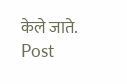केले जाते.
Post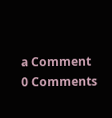a Comment
0 Comments